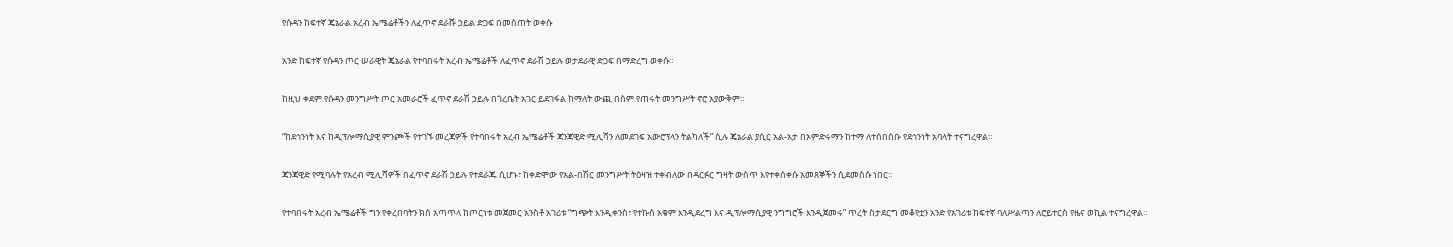የሱዳን ከፍተኛ ጄኔራል አረብ ኤሜሬቶችን ለፈጥኖ ደራሹ ኃይል ድጋፍ በመስጠት ወቀሱ

አንድ ከፍተኛ የሱዳን ጦር ሠራዊት ጄኔራል የተባበሩት አረብ ኤሜሬቶች ለፈጥኖ ደራሽ ኃይሉ ወታደራዊ ድጋፍ በማድረግ ወቀሱ።

ከዚህ ቀደም የሱዳን መንግሥት ጦር አመራሮች ፈጥኖ ደራሽ ኃይሉ በጎረቤት አገር ይደገፋል ከማለት ውጪ በስም የጠሩት መንግሥት ኖሮ አያውቅም።

“ከደኅንነት እና ከዲፕሎማሲያዊ ምንጮች የተገኙ መረጃዎች የተባበሩት አረብ ኤሜሬቶች ጃንጃዊድ ሚሊሻን ለመደገፍ አውሮፕላን ትልካለች” ሲሉ ጄኔራል ያሲር አል-አታ በኦምድሩማን ከተማ ለተሰበሰቡ የደኅንነት አባላት ተናግረዋል።

ጃንጃዊድ የሚባሉት የአረብ ሚሊሻዎች በፈጥኖ ደራሽ ኃይሉ የተደራጁ ሲሆኑ፣ ከቀድሞው የአል-በሽር መንግሥት ትዕዛዝ ተቀብለው በዳርፉር ግዛት ውስጥ እየተቀሰቀሱ አመጸኞችን ሲደመስሱ ነበር።

የተባበሩት አረብ ኤሜሬቶች ግን የቀረበባትን ክስ አጣጥላ ከጦርነቱ መጀመር አንስቶ አገሪቱ “ግጭት እንዲቀንስ፣ የተኩስ አቁም እንዲደረግ እና ዲፕሎማሲያዊ ንግግሮች እንዲጀመሩ” ጥረት ስታደርግ መቆየቷን አንድ የአገሪቱ ከፍተኛ ባለሥልጣን ለሮይተርስ የዜና ወኪል ተናግረዋል።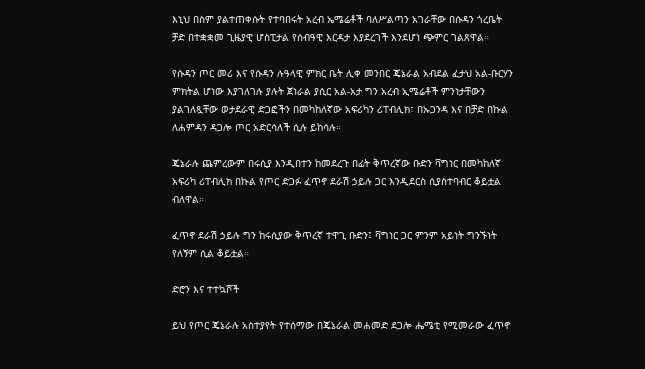እኒህ በስም ያልተጠቀሱት የተባበሩት አረብ ኤሜሬቶች ባለሥልጣን አገራቸው በሱዳን ጎረቤት ቻድ በተቋቋመ ጊዜያዊ ሆስፒታል የሰብዓዊ እርዳታ እያደረገች እንደሆነ ጭምር ገልጸዋል።

የሱዳን ጦር መሪ እና የሱዳን ሉዓላዊ ምክር ቤት ሊቀ መንበር ጄኔራል አብደል ፈታህ አል-ቡርሃን ምክትል ሆነው እያገለገሉ ያሉት ጀነራል ያሲር አል-አታ ግን አረብ ኢሜሬቶች ምንነታቸውን ያልገለጿቸው ወታደራዊ ድጋፎችን በመካከለኛው አፍሪካን ሪፐብሊክ፣ በኡጋንዳ እና በቻድ በኩል ለሐምዳን ዳጋሎ ጦር አድርሳለች ሲሉ ይከሳሉ።

ጄኔራሉ ጨምረውም በሩሲያ እንዲበተን ከመደረጉ በፊት ቅጥረኛው ቡድን ቫግነር በመካከለኛ አፍሪካ ሪፐብሊክ በኩል የጦር ድጋፉ ፈጥኖ ደራሽ ኃይሉ ጋር እንዲደርስ ሲያስተባብር ቆይቷል ብለዋል።

ፈጥኖ ደራሽ ኃይሉ ግን ከሩሲያው ቅጥረኛ ተዋጊ ቡድን፤ ቫግነር ጋር ምንም አይነት ግንኙነት የለኝም ሲል ቆይቷል።

ድሮን እና ተተኳሾች

ይህ የጦር ጄኔራሉ አስተያየት የተሰማው በጄኔራል መሐመድ ደጋሎ ሔሜቲ የሚመራው ፈጥኖ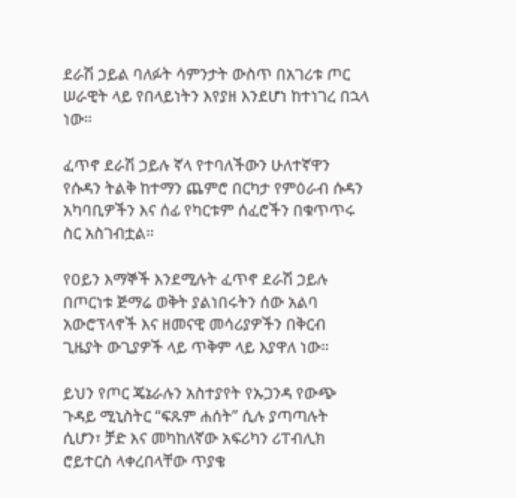ደራሽ ኃይል ባለፉት ሳምንታት ውስጥ በአገሪቱ ጦር ሠራዊት ላይ የበላይነትን እየያዘ እንደሆነ ከተነገረ በኋላ ነው።

ፈጥኖ ደራሽ ኃይሉ ኛላ የተባለችውን ሁለተኛዋን የሱዳን ትልቅ ከተማን ጨምሮ በርካታ የምዕራብ ሱዳን አካባቢዎችን እና ሰፊ የካርቱም ሰፈሮችን በቁጥጥሩ ስር አስገብቷል።

የዐይን እማኞች እንደሚሉት ፈጥኖ ደራሽ ኃይሉ በጦርነቱ ጅማሬ ወቅት ያልነበሩትን ሰው አልባ አውሮፕላኖች እና ዘመናዊ መሳሪያዎችን በቅርብ ጊዜያት ውጊያዎች ላይ ጥቅም ላይ እያዋለ ነው።

ይህን የጦር ጄኔራሉን አስተያየት የኡጋንዳ የውጭ ጉዳይ ሚኒስትር “ፍጹም ሐሰት” ሲሉ ያጣጣሉት ሲሆን፣ ቻድ እና መካከለኛው አፍሪካን ሪፐብሊክ ሮይተርስ ላቀረበላቸው ጥያቄ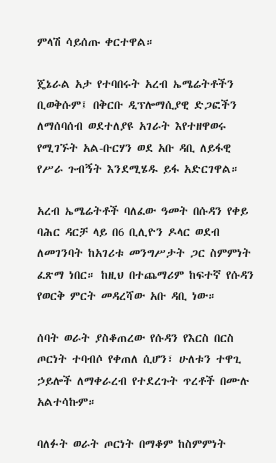ምላሽ ሳይሰጡ ቀርተዋል።

ጄኔራል አታ የተባበሩት አረብ ኤሜሬትቶችን ቢወቅሱም፤ በቅርቡ ዲፕሎማሲያዊ ድጋፎችን ለማሰባሰብ ወደተለያዩ አገራት እየተዘዋወሩ የሚገኙት አል-ቡርሃን ወደ አቡ ዳቢ ለይፋዊ የሥራ ጉብኝት እንደሚሄዱ ይፋ አድርገዋል።

አረብ ኤሜሬትቶች ባለፈው ዓመት በሱዳን የቀይ ባሕር ዳርቻ ላይ በ6 ቢሊዮን ዶላር ወደብ ለመገንባት ከአገሪቱ መንግሥታት ጋር ስምምነት ፈጽማ ነበር። ከዚህ በተጨማሪም ከፍተኛ የሱዳን የወርቅ ምርት መዳረሻው አቡ ዳቢ ነው።

ሰባት ወራት ያስቆጠረው የሱዳን የእርስ በርስ ጦርነት ተባብሶ የቀጠለ ሲሆን፣ ሁለቱን ተዋጊ ኃይሎች ለማቀራረብ የተደረጉት ጥረቶች በሙሉ አልተሳኩም።

ባለፉት ወራት ጦርነት በማቆም ከስምምነት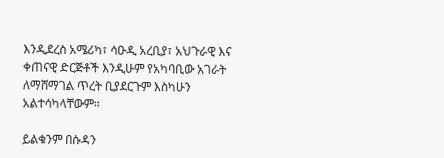እንዲደረስ አሜሪካ፣ ሳዑዲ አረቢያ፣ አህጉራዊ እና ቀጠናዊ ድርጅቶች እንዲሁም የአካባቢው አገራት ለማሸማገል ጥረት ቢያደርጉም እስካሁን አልተሳካላቸውም።

ይልቁንም በሱዳን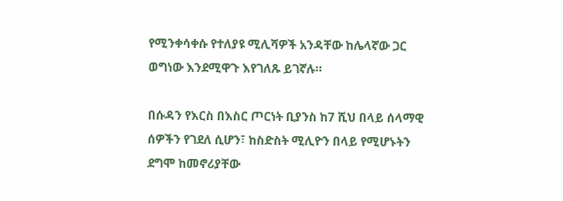የሚንቀሳቀሱ የተለያዩ ሚሊሻዎች አንዳቸው ከሌላኛው ጋር ወግነው እንደሚዋጉ እየገለጹ ይገኛሉ።

በሱዳን የእርስ በእስር ጦርነት ቢያንስ ከ7 ሺህ በላይ ሰላማዊ ሰዎችን የገደለ ሲሆን፣ ከስድስት ሚሊዮን በላይ የሚሆኑትን ደግሞ ከመኖሪያቸው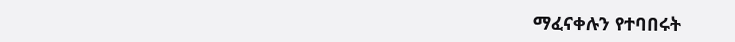ማፈናቀሉን የተባበሩት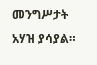መንግሥታት አሃዝ ያሳያል።